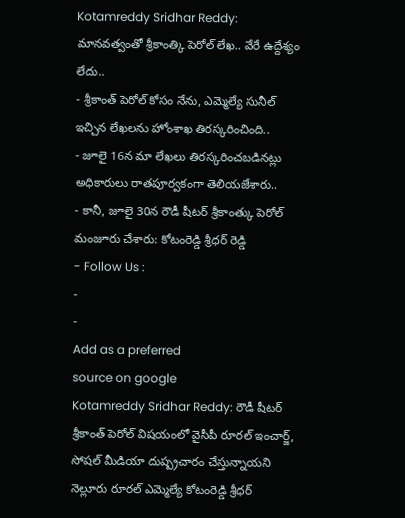Kotamreddy Sridhar Reddy: మానవత్వంతో శ్రీకాంత్కి పెరోల్ లేఖ.. వేరే ఉద్దేశ్యం లేదు..
- శ్రీకాంత్ పెరోల్ కోసం నేను, ఎమ్మెల్యే సునీల్ ఇచ్చిన లేఖలను హోంశాఖ తిరస్కరించింది..
- జూలై 16న మా లేఖలు తిరస్కరించబడినట్లు అధికారులు రాతపూర్వకంగా తెలియజేశారు..
- కానీ, జూలై 30న రౌడీ షీటర్ శ్రీకాంత్కు పెరోల్ మంజూరు చేశారు: కోటంరెడ్డి శ్రీధర్ రెడ్డి
- Follow Us :
-
-
Add as a preferred
source on google
Kotamreddy Sridhar Reddy: రౌడీ షీటర్ శ్రీకాంత్ పెరోల్ విషయంలో వైసీపీ రూరల్ ఇంచార్జ్, సోషల్ మీడియా దుష్ప్రచారం చేస్తున్నాయని నెల్లూరు రూరల్ ఎమ్మెల్యే కోటంరెడ్డి శ్రీధర్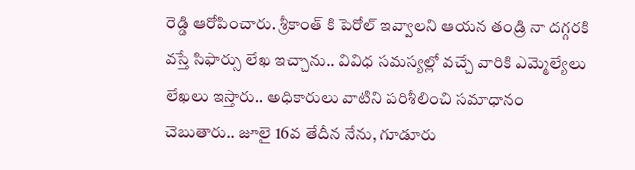రెడ్డి ఆరోపించారు. శ్రీకాంత్ కి పెరోల్ ఇవ్వాలని ఆయన తండ్రి నా దగ్గరకి వస్తే సిఫార్సు లేఖ ఇచ్చాను.. వివిధ సమస్యల్లో వచ్చే వారికి ఎమ్మెల్యేలు లేఖలు ఇస్తారు.. అధికారులు వాటిని పరిశీలించి సమాధానం చెబుతారు.. జూలై 16వ తేదీన నేను, గూడూరు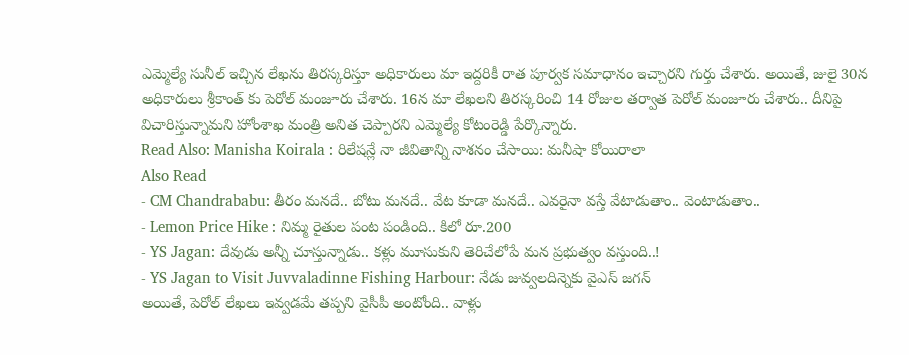ఎమ్మెల్యే సునీల్ ఇచ్చిన లేఖను తిరస్కరిస్తూ అధికారులు మా ఇద్దరికీ రాత పూర్వక సమాధానం ఇచ్చారని గుర్తు చేశారు. అయితే, జులై 30న అధికారులు శ్రీకాంత్ కు పెరోల్ మంజూరు చేశారు. 16న మా లేఖలని తిరస్కరించి 14 రోజుల తర్వాత పెరోల్ మంజూరు చేశారు.. దీనిపై విచారిస్తున్నామని హోంశాఖ మంత్రి అనిత చెప్పారని ఎమ్మెల్యే కోటంరెడ్డి పేర్కొన్నారు.
Read Also: Manisha Koirala : రిలేషన్లే నా జీవితాన్ని నాశనం చేసాయి: మనీషా కోయిరాలా
Also Read
- CM Chandrababu: తీరం మనదే.. బోటు మనదే.. వేట కూడా మనదే.. ఎవరైనా వస్తే వేటాడుతాం.. వెంటాడుతాం..
- Lemon Price Hike : నిమ్మ రైతుల పంట పండింది.. కిలో రూ.200
- YS Jagan: దేవుడు అన్నీ చూస్తున్నాడు.. కళ్లు మూసుకుని తెరిచేలోపే మన ప్రభుత్వం వస్తుంది..!
- YS Jagan to Visit Juvvaladinne Fishing Harbour: నేడు జువ్వలదిన్నెకు వైఎస్ జగన్
అయితే, పెరోల్ లేఖలు ఇవ్వడమే తప్పని వైసీపీ అంటోంది.. వాళ్లు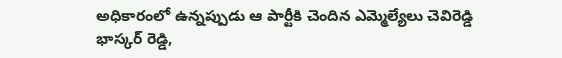అధికారంలో ఉన్నప్పుడు ఆ పార్టీకి చెందిన ఎమ్మెల్యేలు చెవిరెడ్డి భాస్కర్ రెడ్డి,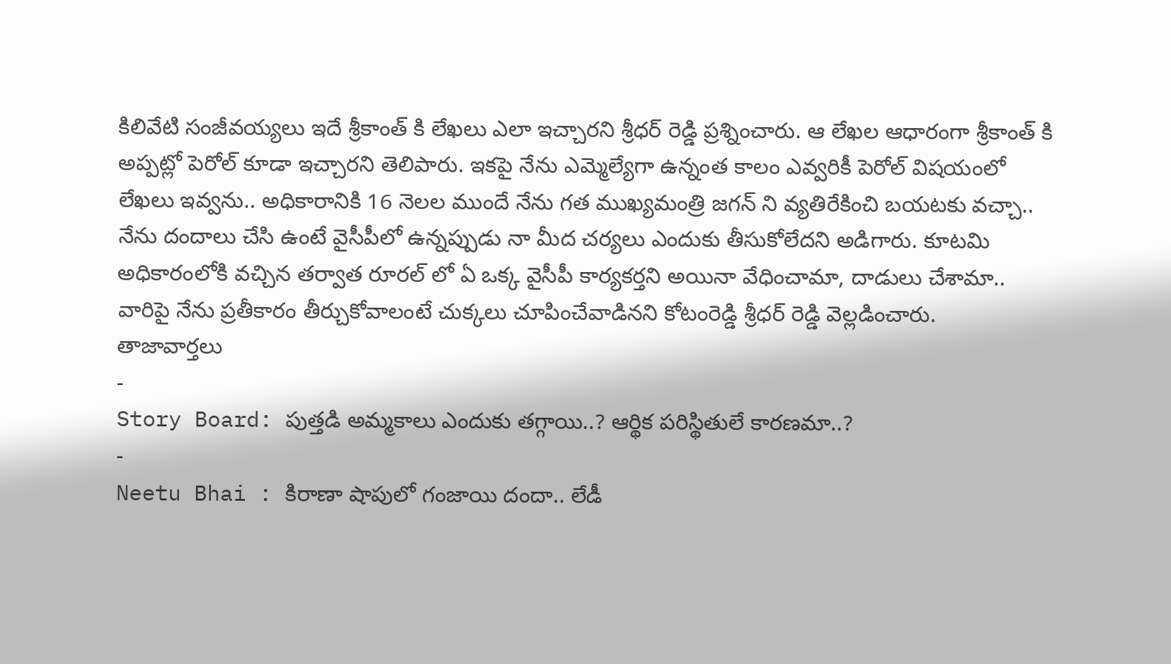కిలివేటి సంజీవయ్యలు ఇదే శ్రీకాంత్ కి లేఖలు ఎలా ఇచ్చారని శ్రీధర్ రెడ్డి ప్రశ్నించారు. ఆ లేఖల ఆధారంగా శ్రీకాంత్ కి అప్పట్లో పెరోల్ కూడా ఇచ్చారని తెలిపారు. ఇకపై నేను ఎమ్మెల్యేగా ఉన్నంత కాలం ఎవ్వరికీ పెరోల్ విషయంలో లేఖలు ఇవ్వను.. అధికారానికి 16 నెలల ముందే నేను గత ముఖ్యమంత్రి జగన్ ని వ్యతిరేకించి బయటకు వచ్చా.. నేను దందాలు చేసి ఉంటే వైసీపీలో ఉన్నప్పుడు నా మీద చర్యలు ఎందుకు తీసుకోలేదని అడిగారు. కూటమి అధికారంలోకి వచ్చిన తర్వాత రూరల్ లో ఏ ఒక్క వైసీపీ కార్యకర్తని అయినా వేధించామా, దాడులు చేశామా.. వారిపై నేను ప్రతీకారం తీర్చుకోవాలంటే చుక్కలు చూపించేవాడినని కోటంరెడ్డి శ్రీధర్ రెడ్డి వెల్లడించారు.
తాజావార్తలు
-
Story Board: పుత్తడి అమ్మకాలు ఎందుకు తగ్గాయి..? ఆర్థిక పరిస్థితులే కారణమా..?
-
Neetu Bhai : కిరాణా షాపులో గంజాయి దందా.. లేడీ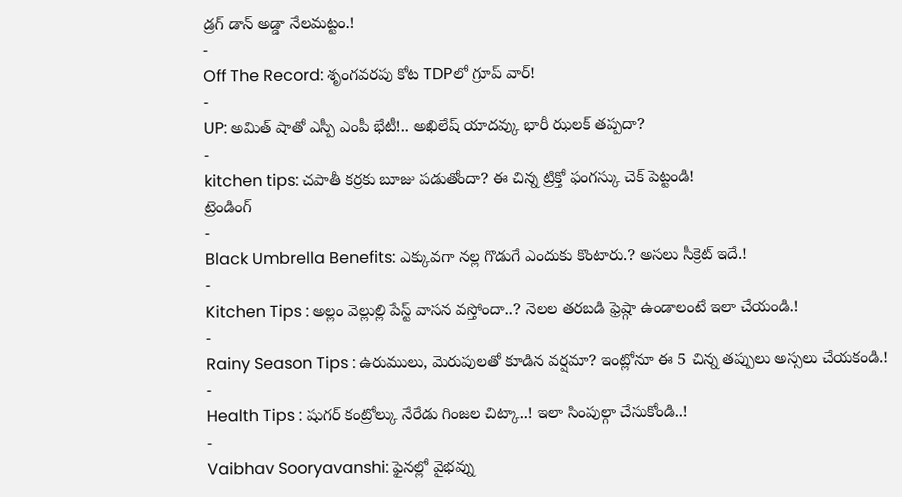డ్రగ్ డాన్ అడ్డా నేలమట్టం.!
-
Off The Record: శృంగవరపు కోట TDPలో గ్రూప్ వార్!
-
UP: అమిత్ షాతో ఎస్పీ ఎంపీ భేటీ!.. అఖిలేష్ యాదవ్కు భారీ ఝలక్ తప్పదా?
-
kitchen tips: చపాతీ కర్రకు బూజు పడుతోందా? ఈ చిన్న ట్రిక్తో ఫంగస్కు చెక్ పెట్టండి!
ట్రెండింగ్
-
Black Umbrella Benefits: ఎక్కువగా నల్ల గొడుగే ఎందుకు కొంటారు.? అసలు సీక్రెట్ ఇదే.!
-
Kitchen Tips : అల్లం వెల్లుల్లి పేస్ట్ వాసన వస్తోందా..? నెలల తరబడి ఫ్రెష్గా ఉండాలంటే ఇలా చేయండి.!
-
Rainy Season Tips : ఉరుములు, మెరుపులతో కూడిన వర్షమా? ఇంట్లోనూ ఈ 5 చిన్న తప్పులు అస్సలు చేయకండి.!
-
Health Tips : షుగర్ కంట్రోల్కు నేరేడు గింజల చిట్కా..! ఇలా సింపుల్గా చేసుకోండి..!
-
Vaibhav Sooryavanshi: ఫైనల్లో వైభవ్ను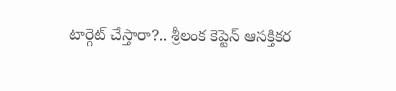టార్గెట్ చేస్తారా?.. శ్రీలంక కెప్టెన్ ఆసక్తికర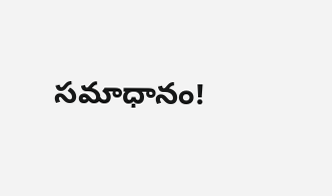సమాధానం!